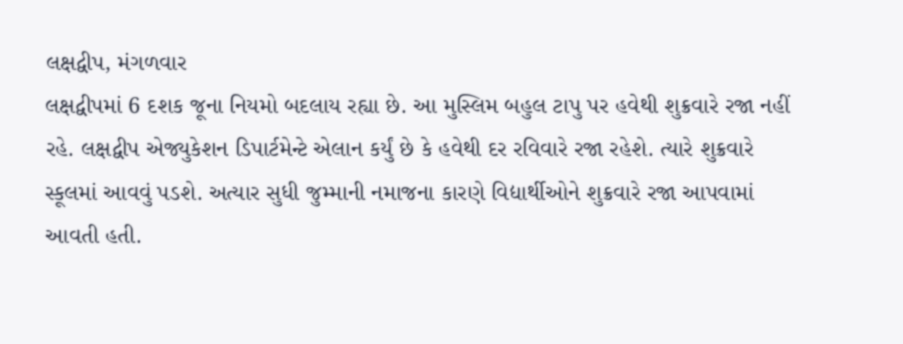લક્ષદ્વીપ, મંગળવાર
લક્ષદ્વીપમાં 6 દશક જૂના નિયમો બદલાય રહ્યા છે. આ મુસ્લિમ બહુલ ટાપુ પર હવેથી શુક્રવારે રજા નહીં રહે. લક્ષદ્વીપ એજ્યુકેશન ડિપાર્ટમેન્ટે એલાન કર્યું છે કે હવેથી દર રવિવારે રજા રહેશે. ત્યારે શુક્રવારે સ્કૂલમાં આવવું પડશે. અત્યાર સુધી જુમ્માની નમાજના કારણે વિદ્યાર્થીઓને શુક્રવારે રજા આપવામાં આવતી હતી.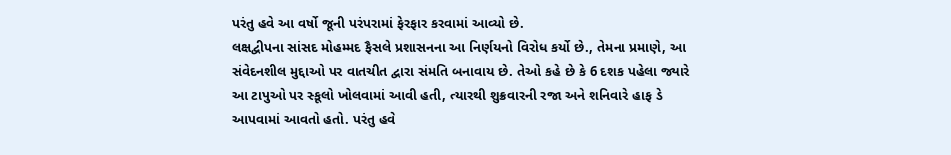પરંતુ હવે આ વર્ષો જૂની પરંપરામાં ફેરફાર કરવામાં આવ્યો છે.
લક્ષદ્વીપના સાંસદ મોહમ્મદ ફૈસલે પ્રશાસનના આ નિર્ણયનો વિરોધ કર્યો છે., તેમના પ્રમાણે, આ સંવેદનશીલ મુદ્દાઓ પર વાતચીત દ્વારા સંમતિ બનાવાય છે. તેઓ કહે છે કે 6 દશક પહેલા જ્યારે આ ટાપુઓ પર સ્કૂલો ખોલવામાં આવી હતી, ત્યારથી શુક્રવારની રજા અને શનિવારે હાફ ડે આપવામાં આવતો હતો. પરંતુ હવે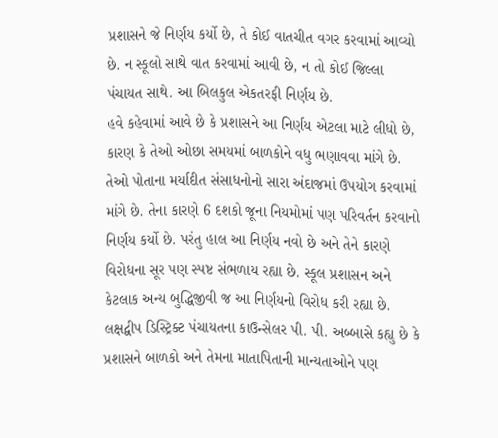પ્રશાસને જે નિર્ણય કર્યો છે, તે કોઈ વાતચીત વગર કરવામાં આવ્યો છે. ન સ્કૂલો સાથે વાત કરવામાં આવી છે, ન તો કોઈ જિલ્લા પંચાયત સાથે. આ બિલકુલ એકતરફી નિર્ણય છે.
હવે કહેવામાં આવે છે કે પ્રશાસને આ નિર્ણય એટલા માટે લીધો છે, કારણ કે તેઓ ઓછા સમયમાં બાળકોને વધુ ભણાવવા માંગે છે. તેઓ પોતાના મર્યાદીત સંસાધનોનો સારા અંદાજમાં ઉપયોગ કરવામાં માંગે છે. તેના કારણે 6 દશકો જૂના નિયમોમાં પણ પરિવર્તન કરવાનો નિર્ણય કર્યો છે. પરંતુ હાલ આ નિર્ણય નવો છે અને તેને કારણે વિરોધના સૂર પણ સ્પષ્ટ સંભળાય રહ્યા છે. સ્કૂલ પ્રશાસન અને કેટલાક અન્ય બુદ્ધિજીવી જ આ નિર્ણયનો વિરોધ કરી રહ્યા છે.
લક્ષદ્વીપ ડિસ્ટ્રિક્ટ પંચાયતના કાઉન્સેલર પી. પી. અબ્બાસે કહ્યુ છે કે પ્રશાસને બાળકો અને તેમના માતાપિતાની માન્યતાઓને પણ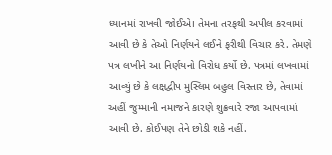ધ્યાનમાં રાખવી જોઈએ। તેમના તરફથી અપીલ કરવામાં આવી છે કે તેઓ નિર્ણયને લઈને ફરીથી વિચાર કરે. તેમણે પત્ર લખીને આ નિર્ણયનો વિરોધ કર્યો છે. પત્રમાં લખવામાં આવ્યું છે કે લક્ષદ્વીપ મુસ્લિમ બહુલ વિસ્તાર છે, તેવામાં અહીં જુમ્માની નમાજને કારણે શુક્રવારે રજા આપવામાં આવી છે. કોઈપણ તેને છોડી શકે નહીં.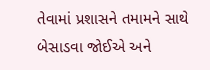તેવામાં પ્રશાસને તમામને સાથે બેસાડવા જોઈએ અને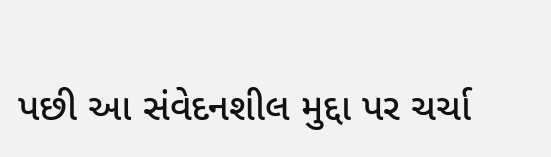પછી આ સંવેદનશીલ મુદ્દા પર ચર્ચા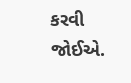કરવી જોઈએ.